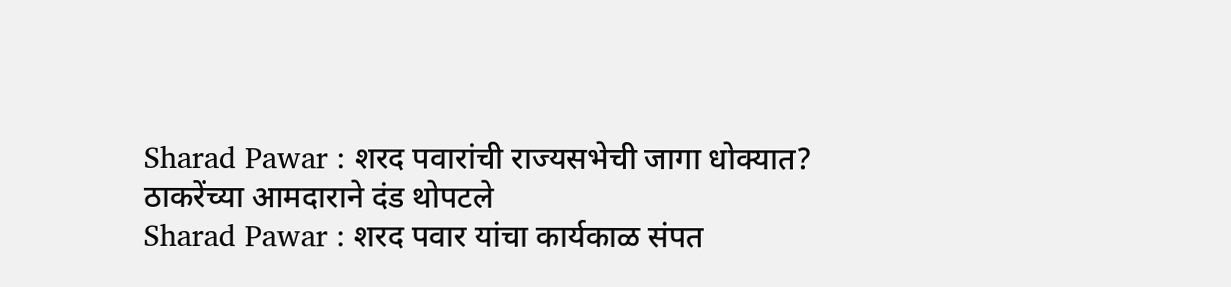Sharad Pawar : शरद पवारांची राज्यसभेची जागा धोक्यात? ठाकरेंच्या आमदाराने दंड थोपटले
Sharad Pawar : शरद पवार यांचा कार्यकाळ संपत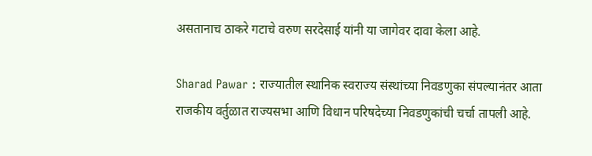असतानाच ठाकरे गटाचे वरुण सरदेसाई यांनी या जागेवर दावा केला आहे.

Sharad Pawar : राज्यातील स्थानिक स्वराज्य संस्थांच्या निवडणुका संपल्यानंतर आता राजकीय वर्तुळात राज्यसभा आणि विधान परिषदेच्या निवडणुकांची चर्चा तापली आहे.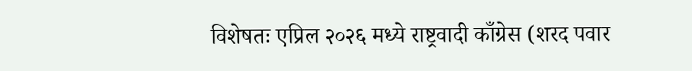विशेषतः एप्रिल २०२६ मध्ये राष्ट्रवादी काँग्रेस (शरद पवार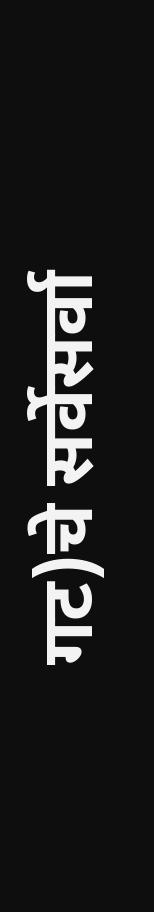गट)चे सर्वेसर्वा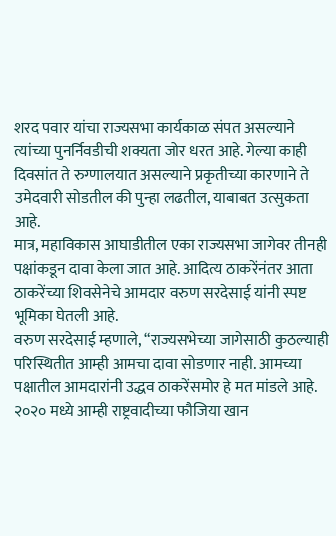शरद पवार यांचा राज्यसभा कार्यकाळ संपत असल्याने त्यांच्या पुनर्निवडीची शक्यता जोर धरत आहे. गेल्या काही दिवसांत ते रुग्णालयात असल्याने प्रकृतीच्या कारणाने ते उमेदवारी सोडतील की पुन्हा लढतील, याबाबत उत्सुकता आहे.
मात्र, महाविकास आघाडीतील एका राज्यसभा जागेवर तीनही पक्षांकडून दावा केला जात आहे. आदित्य ठाकरेंनंतर आता ठाकरेंच्या शिवसेनेचे आमदार वरुण सरदेसाई यांनी स्पष्ट भूमिका घेतली आहे.
वरुण सरदेसाई म्हणाले, “राज्यसभेच्या जागेसाठी कुठल्याही परिस्थितीत आम्ही आमचा दावा सोडणार नाही. आमच्या पक्षातील आमदारांनी उद्धव ठाकरेंसमोर हे मत मांडले आहे. २०२० मध्ये आम्ही राष्ट्रवादीच्या फौजिया खान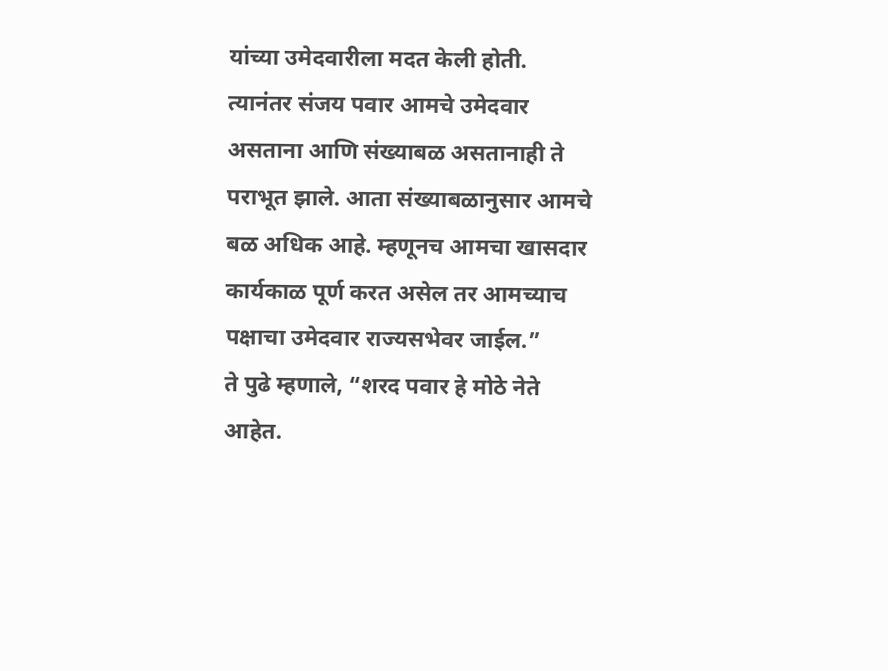यांच्या उमेदवारीला मदत केली होती. त्यानंतर संजय पवार आमचे उमेदवार असताना आणि संख्याबळ असतानाही ते पराभूत झाले. आता संख्याबळानुसार आमचे बळ अधिक आहे. म्हणूनच आमचा खासदार कार्यकाळ पूर्ण करत असेल तर आमच्याच पक्षाचा उमेदवार राज्यसभेवर जाईल.”
ते पुढे म्हणाले, “शरद पवार हे मोठे नेते आहेत.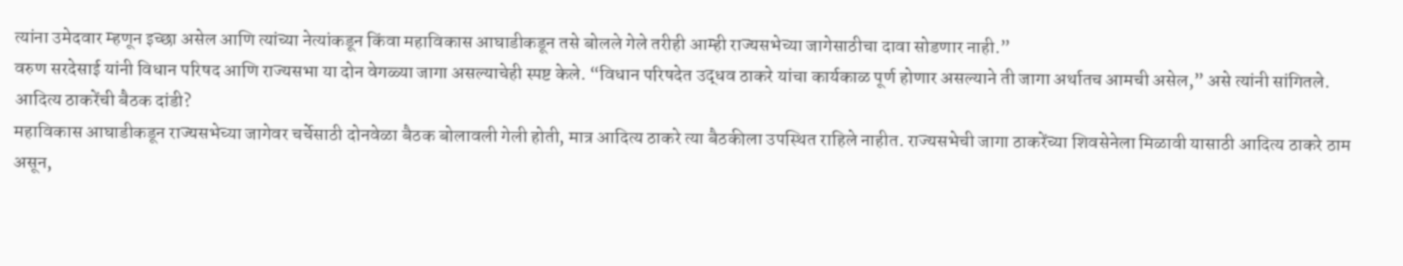त्यांना उमेदवार म्हणून इच्छा असेल आणि त्यांच्या नेत्यांकडून किंवा महाविकास आघाडीकडून तसे बोलले गेले तरीही आम्ही राज्यसभेच्या जागेसाठीचा दावा सोडणार नाही.”
वरुण सरदेसाई यांनी विधान परिषद आणि राज्यसभा या दोन वेगळ्या जागा असल्याचेही स्पष्ट केले. “विधान परिषदेत उद्धव ठाकरे यांचा कार्यकाळ पूर्ण होणार असल्याने ती जागा अर्थातच आमची असेल,” असे त्यांनी सांगितले.
आदित्य ठाकरेंची बैठक दांडी?
महाविकास आघाडीकडून राज्यसभेच्या जागेवर चर्चेसाठी दोनवेळा बैठक बोलावली गेली होती, मात्र आदित्य ठाकरे त्या बैठकीला उपस्थित राहिले नाहीत. राज्यसभेची जागा ठाकरेंच्या शिवसेनेला मिळावी यासाठी आदित्य ठाकरे ठाम असून,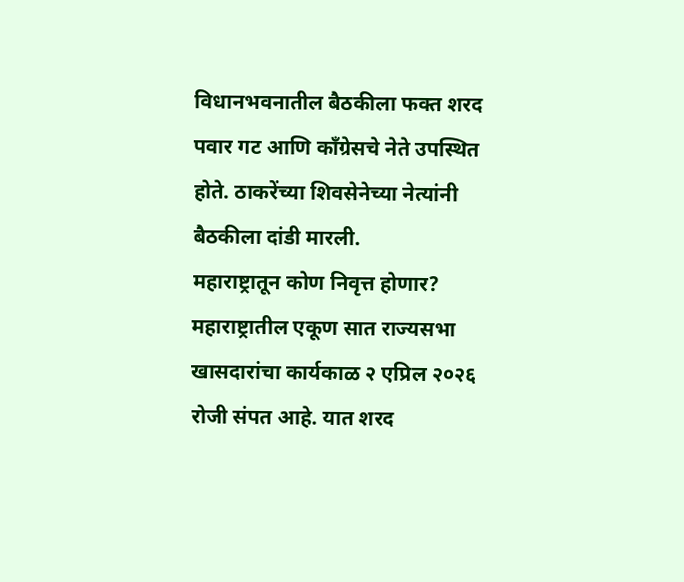विधानभवनातील बैठकीला फक्त शरद पवार गट आणि काँग्रेसचे नेते उपस्थित होते. ठाकरेंच्या शिवसेनेच्या नेत्यांनी बैठकीला दांडी मारली.
महाराष्ट्रातून कोण निवृत्त होणार?
महाराष्ट्रातील एकूण सात राज्यसभा खासदारांचा कार्यकाळ २ एप्रिल २०२६ रोजी संपत आहे. यात शरद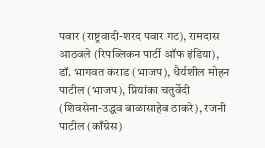पवार (राष्ट्रवादी-शरद पवार गट), रामदास आठवले (रिपब्लिकन पार्टी ऑफ इंडिया), डॉ. भागवत कराड (भाजप), धैर्यशील मोहन पाटील (भाजप), प्रियांका चतुर्वेदी (शिवसेना-उद्धव बाळासाहेब ठाकरे), रजनी पाटील (काँग्रेस)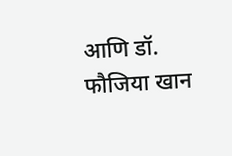आणि डॉ. फौजिया खान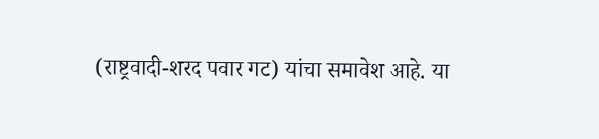(राष्ट्रवादी-शरद पवार गट) यांचा समावेश आहे. या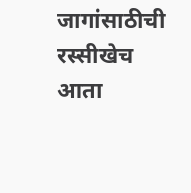जागांसाठीची रस्सीखेच आता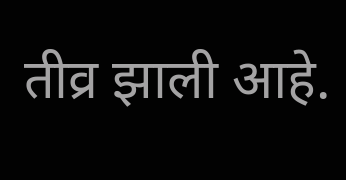तीव्र झाली आहे.